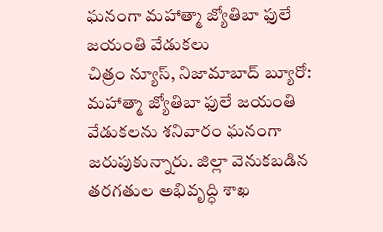ఘనంగా మహాత్మా జ్యోతిబా ఫులే జయంతి వేడుకలు
చిత్రం న్యూస్, నిజామాబాద్ బ్యూరో: మహాత్మా జ్యోతిబా ఫులే జయంతి వేడుకలను శనివారం ఘనంగా జరుపుకున్నారు. జిల్లా వెనుకబడిన తరగతుల అభివృద్ధి శాఖ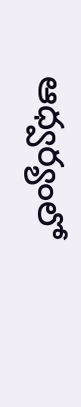ఆధ్వర్యంలో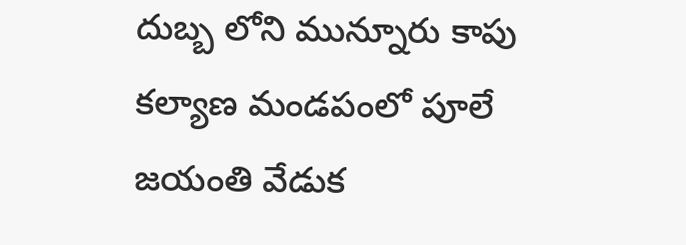దుబ్బ లోని మున్నూరు కాపు కల్యాణ మండపంలో పూలే జయంతి వేడుక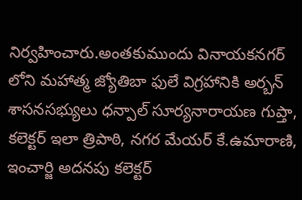నిర్వహించారు.అంతకుముందు వినాయకనగర్ లోని మహాత్మ జ్యోతిబా ఫులే విగ్రహానికి అర్బన్ శాసనసభ్యులు ధన్పాల్ సూర్యనారాయణ గుప్తా, కలెక్టర్ ఇలా త్రిపాఠి, నగర మేయర్ కే.ఉమారాణి, ఇంచార్జి అదనపు కలెక్టర్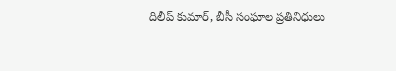దిలీప్ కుమార్, బీసీ సంఘాల ప్రతినిధులు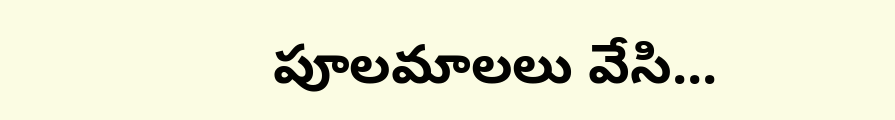పూలమాలలు వేసి...